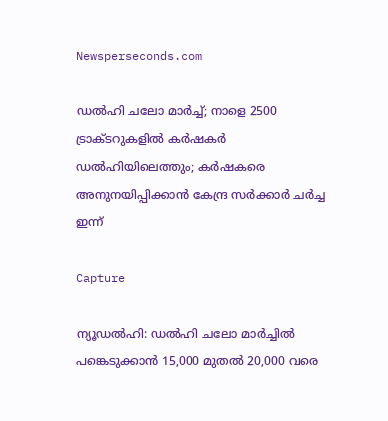Newsperseconds.com

ഡല്‍ഹി ചലോ മാര്‍ച്ച്; നാളെ 2500 ട്രാക്ടറുകളില്‍ കര്‍ഷകര്‍ ഡല്‍ഹിയിലെത്തും; കര്‍ഷകരെ അനുനയിപ്പിക്കാന്‍ കേന്ദ്ര സര്‍ക്കാര്‍ ചര്‍ച്ച ഇന്ന്

Capture

ന്യൂഡല്‍ഹി: ഡല്‍ഹി ചലോ മാര്‍ച്ചില്‍ പങ്കെടുക്കാന്‍ 15,000 മുതല്‍ 20,000 വരെ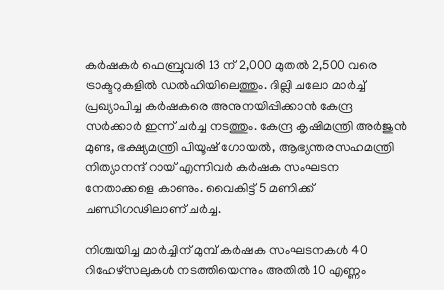കര്‍ഷകര്‍ ഫെബ്രുവരി 13 ന് 2,000 മുതല്‍ 2,500 വരെ ട്രാക്ടറുകളില്‍ ഡല്‍ഹിയിലെത്തും. ദില്ലി ചലോ മാര്‍ച്ച് പ്രഖ്യാപിച്ച കര്‍ഷകരെ അനുനയിപ്പിക്കാന്‍ കേന്ദ്ര സര്‍ക്കാര്‍ ഇന്ന് ചര്‍ച്ച നടത്തും. കേന്ദ്ര കൃഷിമന്ത്രി അര്‍ജുന്‍ മുണ്ട, ഭക്ഷ്യമന്ത്രി പിയൂഷ് ഗോയല്‍, ആഭ്യന്തരസഹമന്ത്രി നിത്യാനന്ദ് റായ് എന്നിവര്‍ കര്‍ഷക സംഘടന നേതാക്കളെ കാണും. വൈകിട്ട് 5 മണിക്ക് ചണ്ഡിഗഢിലാണ് ചര്‍ച്ച.

നിശ്ചയിച്ച മാര്‍ച്ചിന് മുമ്പ് കര്‍ഷക സംഘടനകള്‍ 40 റിഹേഴ്‌സലുകള്‍ നടത്തിയെന്നും അതില്‍ 10 എണ്ണം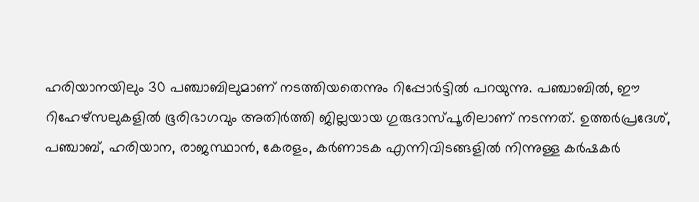ഹരിയാനയിലും 30 പഞ്ചാബിലുമാണ് നടത്തിയതെന്നും റിപ്പോര്‍ട്ടില്‍ പറയുന്നു. പഞ്ചാബില്‍, ഈ റിഹേഴ്‌സലുകളില്‍ ഭൂരിഭാഗവും അതിര്‍ത്തി ജില്ലയായ ഗുരുദാസ്പൂരിലാണ് നടന്നത്. ഉത്തര്‍പ്രദേശ്, പഞ്ചാബ്, ഹരിയാന, രാജസ്ഥാന്‍, കേരളം, കര്‍ണാടക എന്നിവിടങ്ങളില്‍ നിന്നുള്ള കര്‍ഷകര്‍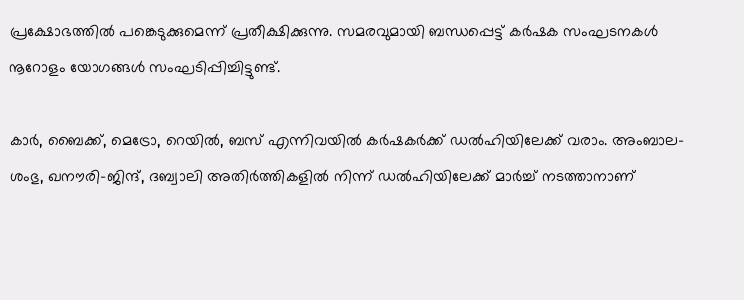പ്രക്ഷോഭത്തില്‍ പങ്കെടുക്കുമെന്ന് പ്രതീക്ഷിക്കുന്നു. സമരവുമായി ബന്ധപ്പെട്ട് കര്‍ഷക സംഘടനകള്‍ നൂറോളം യോഗങ്ങള്‍ സംഘടിപ്പിച്ചിട്ടുണ്ട്.

കാര്‍, ബൈക്ക്, മെട്രോ, റെയില്‍, ബസ് എന്നിവയില്‍ കര്‍ഷകര്‍ക്ക് ഡല്‍ഹിയിലേക്ക് വരാം. അംബാല-ശംഭു, ഖനൗരി-ജിന്ദ്, ദബ്വാലി അതിര്‍ത്തികളില്‍ നിന്ന് ഡല്‍ഹിയിലേക്ക് മാര്‍ച്ച് നടത്താനാണ്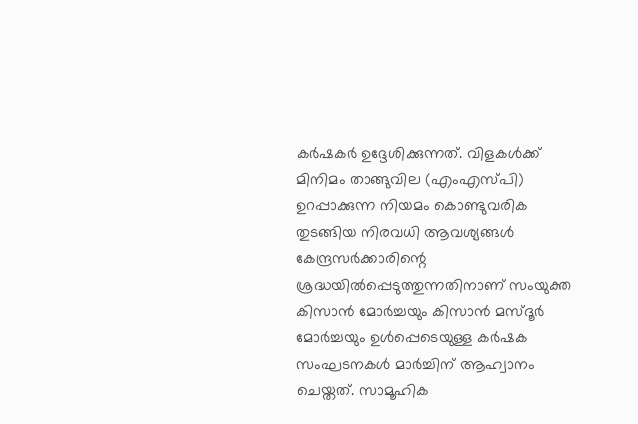കര്‍ഷകര്‍ ഉദ്ദേശിക്കുന്നത്. വിളകള്‍ക്ക് മിനിമം താങ്ങുവില (എംഎസ്പി) ഉറപ്പാക്കുന്ന നിയമം കൊണ്ടുവരിക തുടങ്ങിയ നിരവധി ആവശ്യങ്ങള്‍ കേന്ദ്രസര്‍ക്കാരിന്റെ ശ്രദ്ധയില്‍പ്പെടുത്തുന്നതിനാണ് സംയുക്ത കിസാന്‍ മോര്‍ച്ചയും കിസാന്‍ മസ്ദൂര്‍ മോര്‍ച്ചയും ഉള്‍പ്പെടെയുള്ള കര്‍ഷക സംഘടനകള്‍ മാര്‍ച്ചിന് ആഹ്വാനം ചെയ്തത്. സാമൂഹിക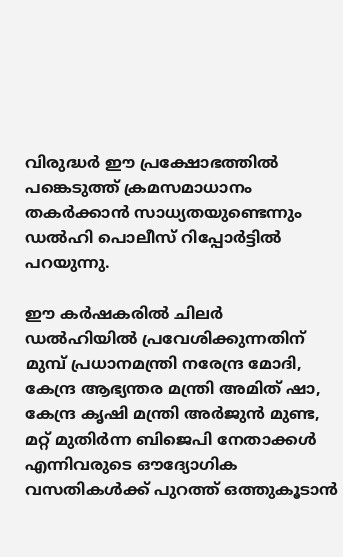വിരുദ്ധര്‍ ഈ പ്രക്ഷോഭത്തില്‍ പങ്കെടുത്ത് ക്രമസമാധാനം തകര്‍ക്കാന്‍ സാധ്യതയുണ്ടെന്നും ഡല്‍ഹി പൊലീസ് റിപ്പോര്‍ട്ടില്‍ പറയുന്നു.

ഈ കര്‍ഷകരില്‍ ചിലര്‍ ഡല്‍ഹിയില്‍ പ്രവേശിക്കുന്നതിന് മുമ്പ് പ്രധാനമന്ത്രി നരേന്ദ്ര മോദി, കേന്ദ്ര ആഭ്യന്തര മന്ത്രി അമിത് ഷാ, കേന്ദ്ര കൃഷി മന്ത്രി അര്‍ജുന്‍ മുണ്ട, മറ്റ് മുതിര്‍ന്ന ബിജെപി നേതാക്കള്‍ എന്നിവരുടെ ഔദ്യോഗിക വസതികള്‍ക്ക് പുറത്ത് ഒത്തുകൂടാന്‍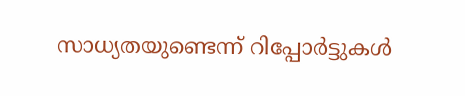സാധ്യതയുണ്ടെന്ന് റിപ്പോര്‍ട്ടുകള്‍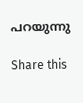പറയുന്നു

Share this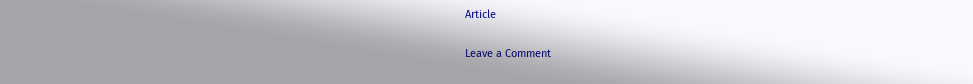Article

Leave a Comment